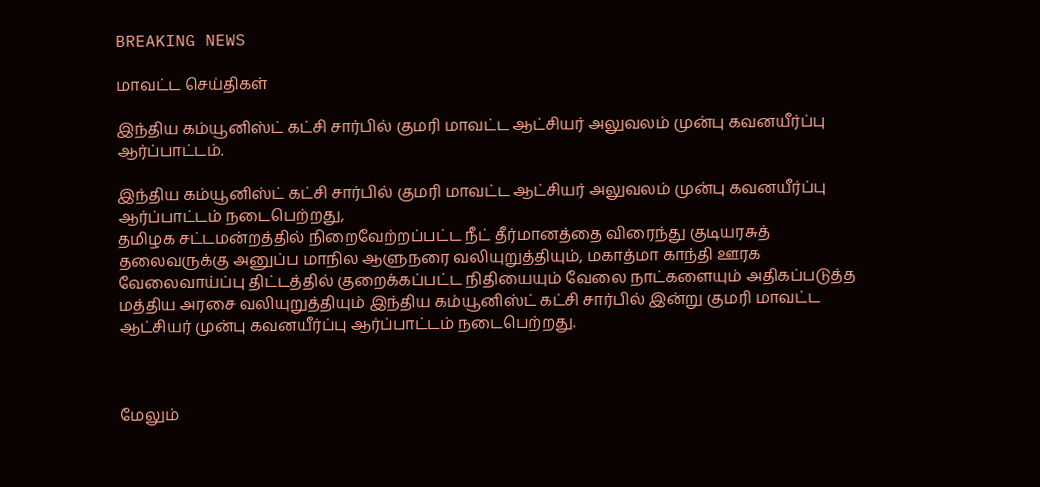BREAKING NEWS

மாவட்ட செய்திகள்

இந்திய கம்யூனிஸ்ட் கட்சி சார்பில் குமரி மாவட்ட ஆட்சியர் அலுவலம் முன்பு கவனயீர்ப்பு ஆர்ப்பாட்டம்.

இந்திய கம்யூனிஸ்ட் கட்சி சார்பில் குமரி மாவட்ட ஆட்சியர் அலுவலம் முன்பு கவனயீர்ப்பு ஆர்ப்பாட்டம் நடைபெற்றது,
தமிழக சட்டமன்றத்தில் நிறைவேற்றப்பட்ட நீட் தீர்மானத்தை விரைந்து குடியரசுத் தலைவருக்கு அனுப்ப மாநில ஆளுநரை வலியுறுத்தியும், மகாத்மா காந்தி ஊரக வேலைவாய்ப்பு திட்டத்தில் குறைக்கப்பட்ட நிதியையும் வேலை நாட்களையும் அதிகப்படுத்த மத்திய அரசை வலியுறுத்தியும் இந்திய கம்யூனிஸ்ட் கட்சி சார்பில் இன்று குமரி மாவட்ட ஆட்சியர் முன்பு கவனயீர்ப்பு ஆர்ப்பாட்டம் நடைபெற்றது.



மேலும்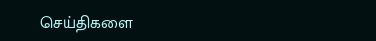செய்திகளை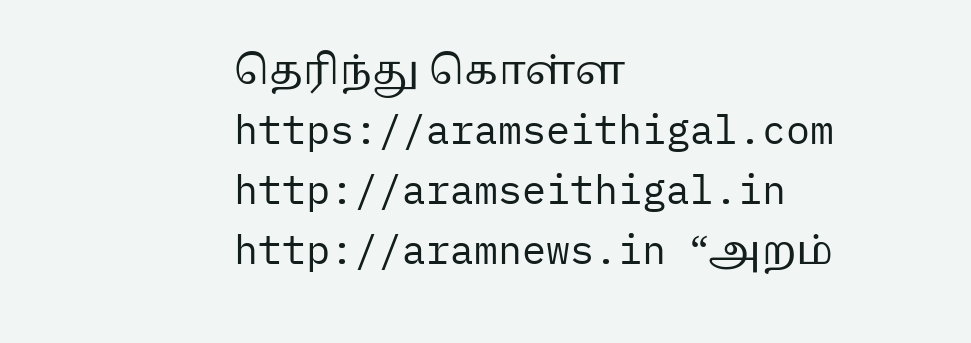தெரிந்து கொள்ள https://aramseithigal.com  http://aramseithigal.in  http://aramnews.in “அறம்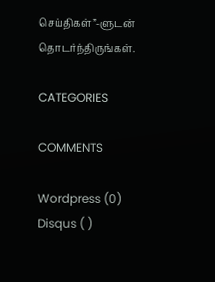செய்திகள்”-ளுடன் தொடர்ந்திருங்கள்.

CATEGORIES

COMMENTS

Wordpress (0)
Disqus ( )